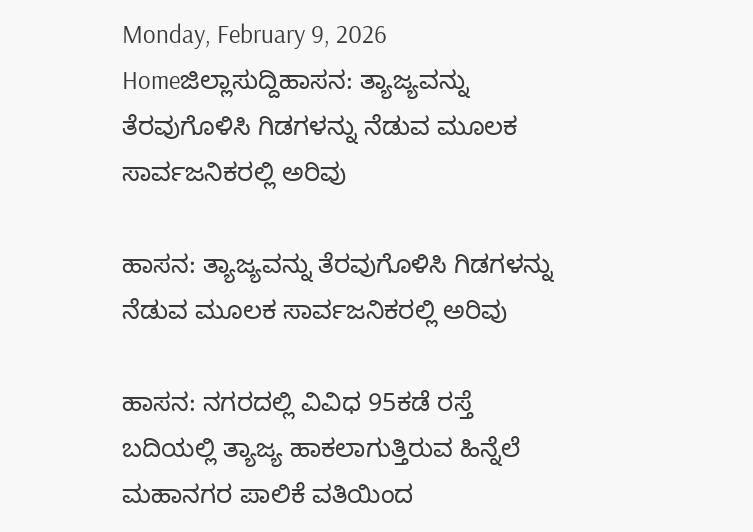Monday, February 9, 2026
Homeಜಿಲ್ಲಾಸುದ್ದಿಹಾಸನ: ತ್ಯಾಜ್ಯವನ್ನು ತೆರವುಗೊಳಿಸಿ ಗಿಡಗಳನ್ನು ನೆಡುವ ಮೂಲಕ ಸಾರ್ವಜನಿಕರಲ್ಲಿ ಅರಿವು

ಹಾಸನ: ತ್ಯಾಜ್ಯವನ್ನು ತೆರವುಗೊಳಿಸಿ ಗಿಡಗಳನ್ನು ನೆಡುವ ಮೂಲಕ ಸಾರ್ವಜನಿಕರಲ್ಲಿ ಅರಿವು

ಹಾಸನ: ನಗರದಲ್ಲಿ ವಿವಿಧ 95ಕಡೆ ರಸ್ತೆ ಬದಿಯಲ್ಲಿ ತ್ಯಾಜ್ಯ ಹಾಕಲಾಗುತ್ತಿರುವ ಹಿನ್ನೆಲೆ ಮಹಾನಗರ ಪಾಲಿಕೆ ವತಿಯಿಂದ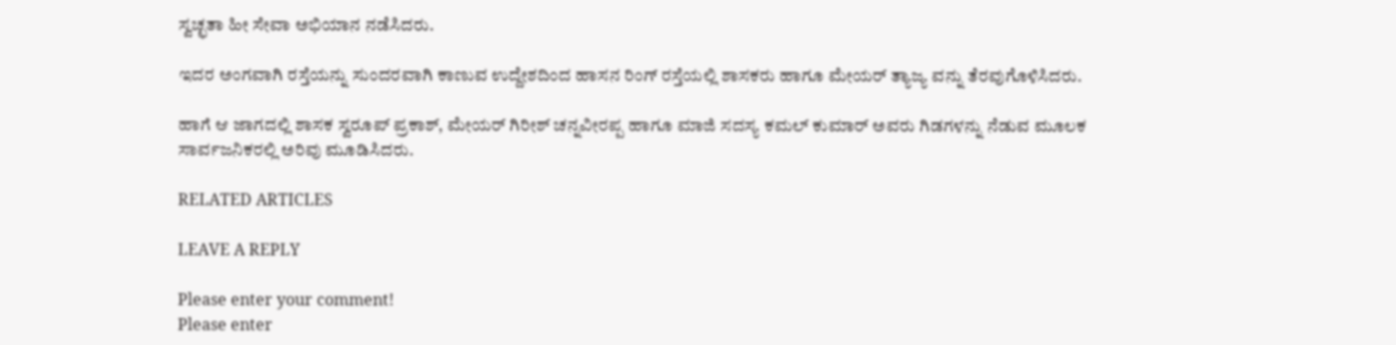ಸ್ವಚ್ಛತಾ ಹೀ ಸೇವಾ ಅಭಿಯಾನ ನಡೆಸಿದರು.

ಇದರ ಅಂಗವಾಗಿ ರಸ್ತೆಯನ್ನು ಸುಂದರವಾಗಿ ಕಾಣುವ ಉದ್ದೇಶದಿಂದ ಹಾಸನ ರಿಂಗ್ ರಸ್ತೆಯಲ್ಲಿ ಶಾಸಕರು ಹಾಗೂ ಮೇಯರ್ ತ್ಯಾಜ್ಯ ವನ್ನು ತೆರವುಗೊಳಿಸಿದರು.

ಹಾಗೆ ಆ ಜಾಗದಲ್ಲಿ ಶಾಸಕ ಸ್ವರೂಪ್ ಪ್ರಕಾಶ್, ಮೇಯರ್ ಗಿರೀಶ್ ಚನ್ನವೀರಪ್ಪ ಹಾಗೂ ಮಾಜಿ ಸದಸ್ಯ ಕಮಲ್ ಕುಮಾರ್ ಅವರು ಗಿಡಗಳನ್ನು ನೆಡುವ ಮೂಲಕ ಸಾರ್ವಜನಿಕರಲ್ಲಿ ಅರಿವು ಮೂಡಿಸಿದರು.

RELATED ARTICLES

LEAVE A REPLY

Please enter your comment!
Please enter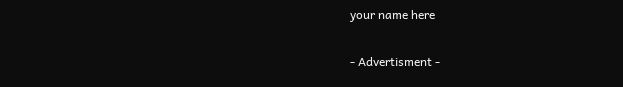your name here

- Advertisment -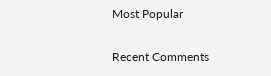Most Popular

Recent Comments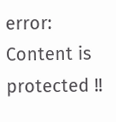error: Content is protected !!